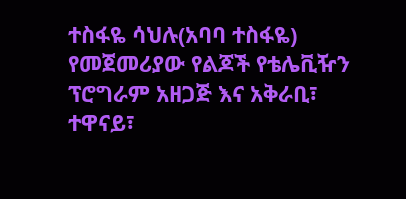ተስፋዬ ሳህሉ(አባባ ተስፋዬ) የመጀመሪያው የልጆች የቴሌቪዥን ፕሮግራም አዘጋጅ እና አቅራቢ፣ ተዋናይ፣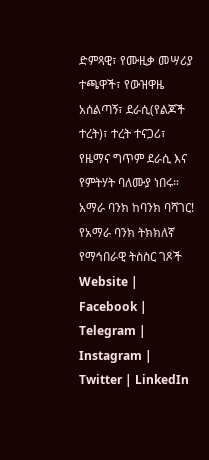ድምጻዊ፣ የሙዚቃ መሣሪያ ተጫዋች፣ የውዝዋዜ አሰልጣኝ፣ ደራሲ(የልጆች ተረት)፣ ተረት ተናጋሪ፣ የዜማና ግጥም ደራሲ እና የምትሃት ባለሙያ ነበሩ። አማራ ባንክ ከባንክ ባሻገር! የአማራ ባንክ ትክክለኛ የማኅበራዊ ትስስር ገጾች Website | Facebook | Telegram | Instagram | Twitter | LinkedIn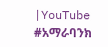|YouTube #አማራባንክ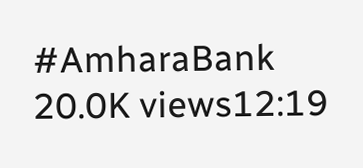#AmharaBank 20.0K views12:19